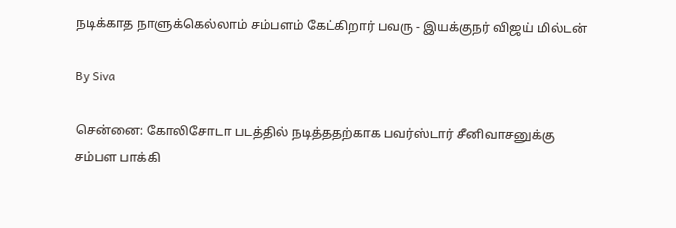நடிக்காத நாளுக்கெல்லாம் சம்பளம் கேட்கிறார் பவரு - இயக்குநர் விஜய் மில்டன்

By Siva

சென்னை: கோலிசோடா படத்தில் நடித்ததற்காக பவர்ஸ்டார் சீனிவாசனுக்கு சம்பள பாக்கி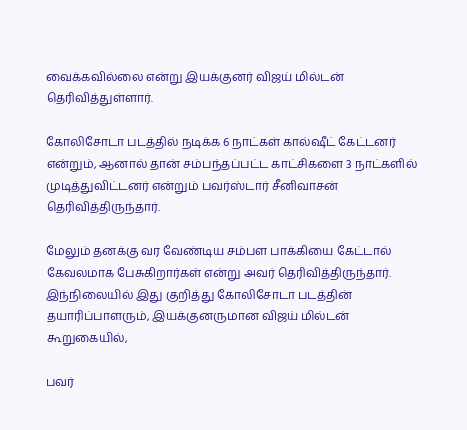வைக்கவில்லை என்று இயக்குனர் விஜய் மில்டன் தெரிவித்துள்ளார்.

கோலிசோடா படத்தில் நடிக்க 6 நாட்கள் கால்ஷீட் கேட்டனர் என்றும், ஆனால் தான் சம்பந்தப்பட்ட காட்சிகளை 3 நாட்களில் முடித்துவிட்டனர் என்றும் பவர்ஸ்டார் சீனிவாசன் தெரிவித்திருந்தார்.

மேலும் தனக்கு வர வேண்டிய சம்பள பாக்கியை கேட்டால் கேவலமாக பேசுகிறார்கள் என்று அவர் தெரிவித்திருந்தார். இந்நிலையில் இது குறித்து கோலிசோடா படத்தின் தயாரிப்பாளரும், இயக்குனருமான விஜய் மில்டன் கூறுகையில்,

பவர்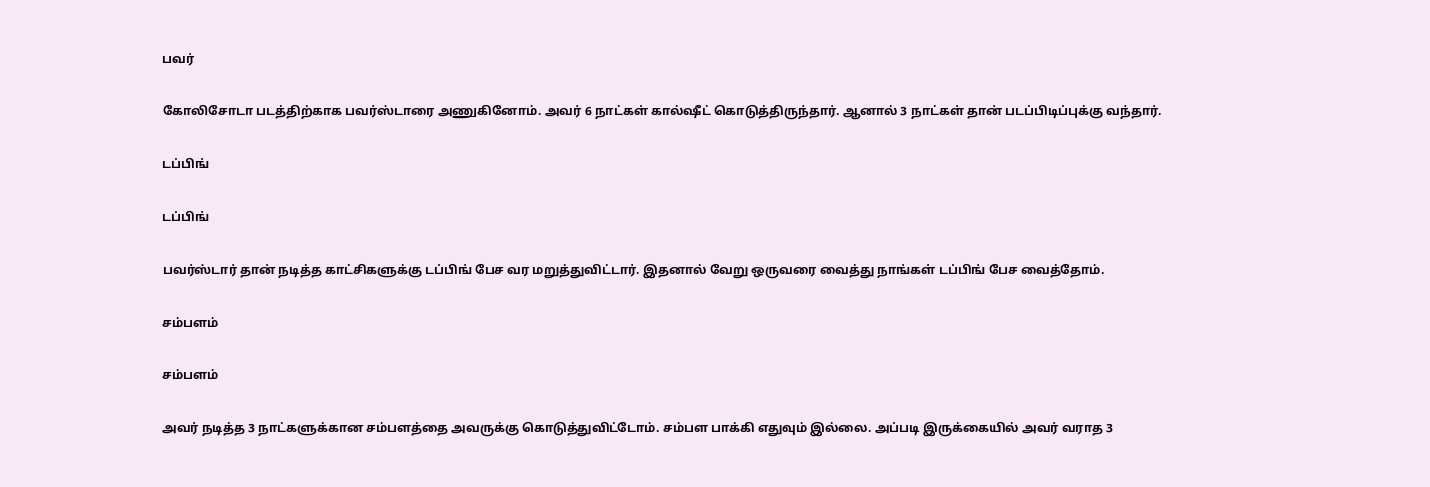பவர்

கோலிசோடா படத்திற்காக பவர்ஸ்டாரை அணுகினோம். அவர் 6 நாட்கள் கால்ஷீட் கொடுத்திருந்தார். ஆனால் 3 நாட்கள் தான் படப்பிடிப்புக்கு வந்தார்.

டப்பிங்

டப்பிங்

பவர்ஸ்டார் தான் நடித்த காட்சிகளுக்கு டப்பிங் பேச வர மறுத்துவிட்டார். இதனால் வேறு ஒருவரை வைத்து நாங்கள் டப்பிங் பேச வைத்தோம்.

சம்பளம்

சம்பளம்

அவர் நடித்த 3 நாட்களுக்கான சம்பளத்தை அவருக்கு கொடுத்துவிட்டோம். சம்பள பாக்கி எதுவும் இல்லை. அப்படி இருக்கையில் அவர் வராத 3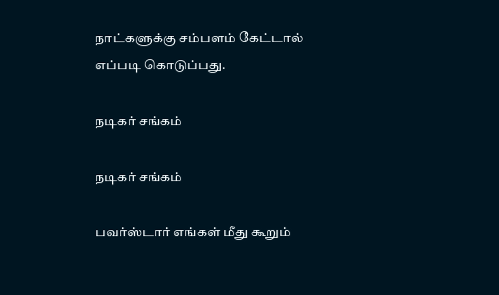நாட்களுக்கு சம்பளம் கேட்டால் எப்படி கொடுப்பது.

நடிகர் சங்கம்

நடிகர் சங்கம்

பவர்ஸ்டார் எங்கள் மீது கூறும்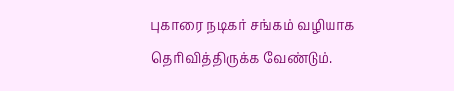புகாரை நடிகர் சங்கம் வழியாக தெரிவித்திருக்க வேண்டும்.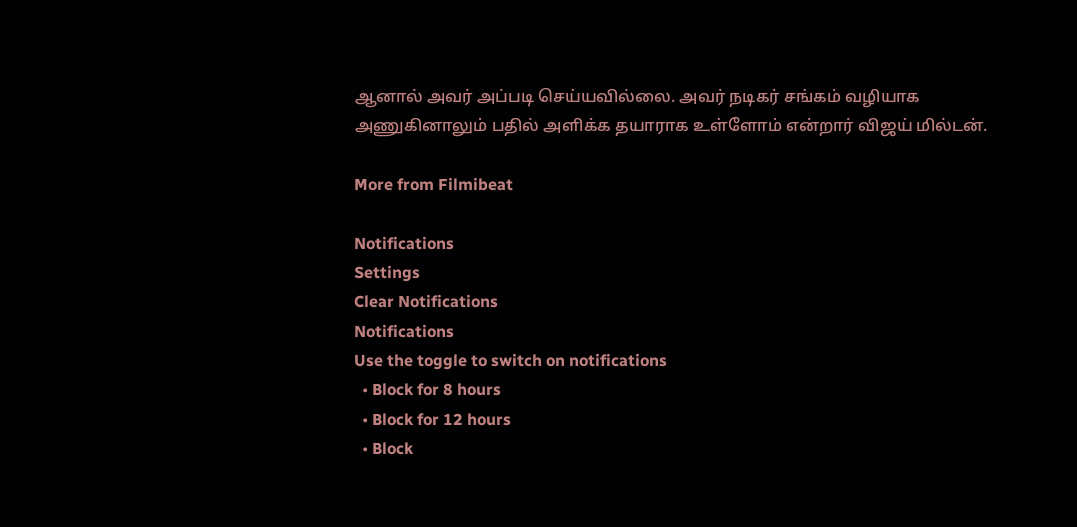ஆனால் அவர் அப்படி செய்யவில்லை. அவர் நடிகர் சங்கம் வழியாக அணுகினாலும் பதில் அளிக்க தயாராக உள்ளோம் என்றார் விஜய் மில்டன்.

More from Filmibeat

Notifications
Settings
Clear Notifications
Notifications
Use the toggle to switch on notifications
  • Block for 8 hours
  • Block for 12 hours
  • Block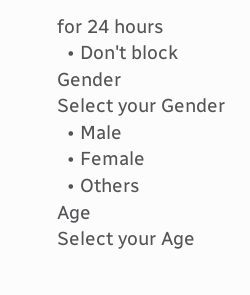for 24 hours
  • Don't block
Gender
Select your Gender
  • Male
  • Female
  • Others
Age
Select your Age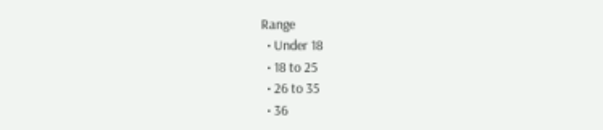Range
  • Under 18
  • 18 to 25
  • 26 to 35
  • 36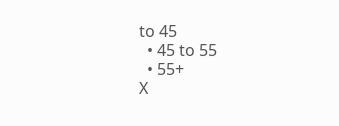to 45
  • 45 to 55
  • 55+
X